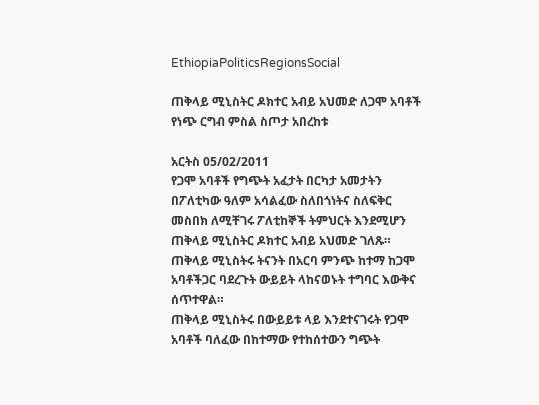EthiopiaPoliticsRegionsSocial

ጠቅላይ ሚኒስትር ዶክተር አብይ አህመድ ለጋሞ አባቶች የነጭ ርግብ ምስል ስጦታ አበረከቱ

አርትስ 05/02/2011
የጋሞ አባቶች የግጭት አፈታት በርካታ አመታትን በፖለቲካው ዓለም አሳልፈው ስለበጎነትና ስለፍቅር መስበክ ለሚቸገሩ ፖለቲከኞች ትምህርት እንደሚሆን ጠቅላይ ሚኒስትር ዶክተር አብይ አህመድ ገለጹ።
ጠቅላይ ሚኒስትሩ ትናንት በአርባ ምንጭ ከተማ ከጋሞ አባቶችጋር ባደረጉት ውይይት ላከናወኑት ተግባር እውቅና ሰጥተዋል።
ጠቅላይ ሚኒስትሩ በውይይቱ ላይ እንደተናገሩት የጋሞ አባቶች ባለፈው በከተማው የተከሰተውን ግጭት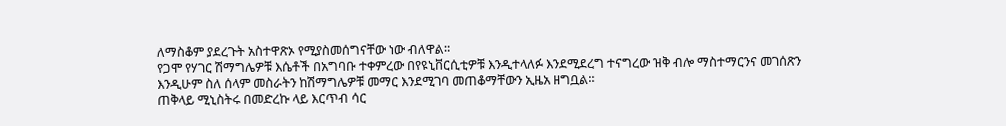ለማስቆም ያደረጉት አስተዋጽኦ የሚያስመሰግናቸው ነው ብለዋል።
የጋሞ የሃገር ሽማግሌዎቹ እሴቶች በአግባቡ ተቀምረው በየዩኒቨርሲቲዎቹ እንዲተላለፉ እንደሚደረግ ተናግረው ዝቅ ብሎ ማስተማርንና መገሰጽን እንዲሁም ስለ ሰላም መስራትን ከሽማግሌዎቹ መማር እንደሚገባ መጠቆማቸውን ኢዜአ ዘግቧል።
ጠቅላይ ሚኒስትሩ በመድረኩ ላይ እርጥብ ሳር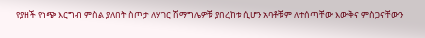የያዘች የነጭ እርግብ ምስል ያለበት ስጦታ ለሃገር ሽማግሌዎቹ ያበረከቱ ሲሆን አባቶቹም ለተሰጣቸው እውቅና ምስጋናቸውን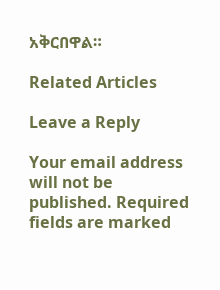አቅርበዋል።

Related Articles

Leave a Reply

Your email address will not be published. Required fields are marked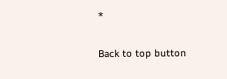*

Back to top button